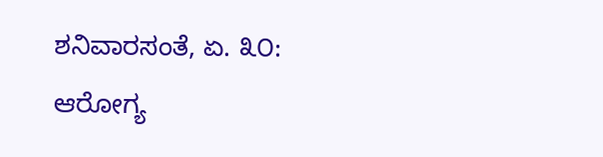ಶನಿವಾರಸಂತೆ, ಏ. ೩೦: ಆರೋಗ್ಯ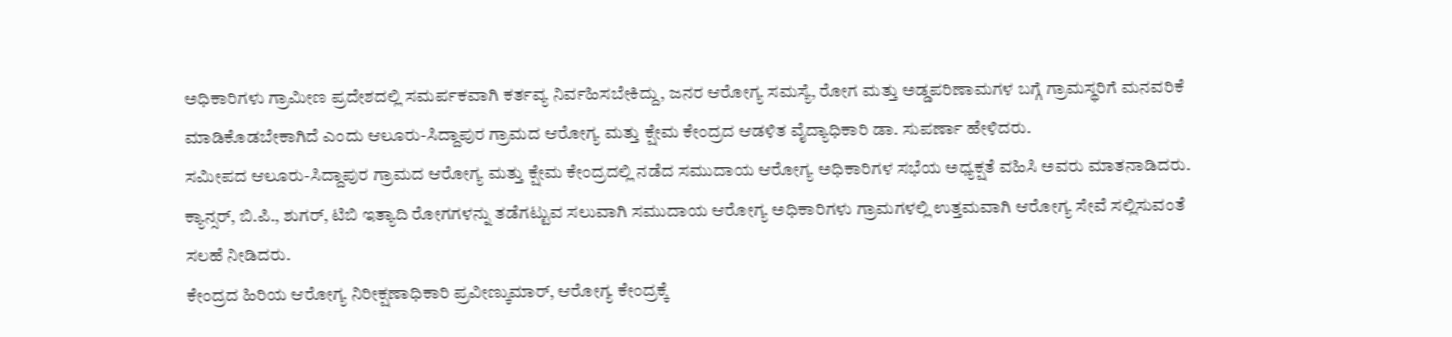ಅಧಿಕಾರಿಗಳು ಗ್ರಾಮೀಣ ಪ್ರದೇಶದಲ್ಲಿ ಸಮರ್ಪಕವಾಗಿ ಕರ್ತವ್ಯ ನಿರ್ವಹಿಸಬೇಕಿದ್ದು, ಜನರ ಆರೋಗ್ಯ ಸಮಸ್ಯೆ, ರೋಗ ಮತ್ತು ಅಡ್ಡಪರಿಣಾಮಗಳ ಬಗ್ಗೆ ಗ್ರಾಮಸ್ಥರಿಗೆ ಮನವರಿಕೆ ಮಾಡಿಕೊಡಬೇಕಾಗಿದೆ ಎಂದು ಆಲೂರು-ಸಿದ್ದಾಪುರ ಗ್ರಾಮದ ಆರೋಗ್ಯ ಮತ್ತು ಕ್ಷೇಮ ಕೇಂದ್ರದ ಆಡಳಿತ ವೈದ್ಯಾಧಿಕಾರಿ ಡಾ. ಸುಪರ್ಣಾ ಹೇಳಿದರು.
ಸಮೀಪದ ಆಲೂರು-ಸಿದ್ದಾಪುರ ಗ್ರಾಮದ ಆರೋಗ್ಯ ಮತ್ತು ಕ್ಷೇಮ ಕೇಂದ್ರದಲ್ಲಿ ನಡೆದ ಸಮುದಾಯ ಆರೋಗ್ಯ ಅಧಿಕಾರಿಗಳ ಸಭೆಯ ಅಧ್ಯಕ್ಷತೆ ವಹಿಸಿ ಅವರು ಮಾತನಾಡಿದರು.
ಕ್ಯಾನ್ಸರ್, ಬಿ.ಪಿ., ಶುಗರ್, ಟಿಬಿ ಇತ್ಯಾದಿ ರೋಗಗಳನ್ನು ತಡೆಗಟ್ಟುವ ಸಲುವಾಗಿ ಸಮುದಾಯ ಆರೋಗ್ಯ ಅಧಿಕಾರಿಗಳು ಗ್ರಾಮಗಳಲ್ಲಿ ಉತ್ತಮವಾಗಿ ಆರೋಗ್ಯ ಸೇವೆ ಸಲ್ಲಿಸುವಂತೆ ಸಲಹೆ ನೀಡಿದರು.
ಕೇಂದ್ರದ ಹಿರಿಯ ಆರೋಗ್ಯ ನಿರೀಕ್ಷಣಾಧಿಕಾರಿ ಪ್ರವೀಣ್ಕುಮಾರ್, ಆರೋಗ್ಯ ಕೇಂದ್ರಕ್ಕೆ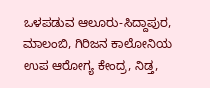ಒಳಪಡುವ ಆಲೂರು-ಸಿದ್ದಾಪುರ, ಮಾಲಂಬಿ, ಗಿರಿಜನ ಕಾಲೋನಿಯ ಉಪ ಆರೋಗ್ಯ ಕೇಂದ್ರ, ನಿಡ್ತ,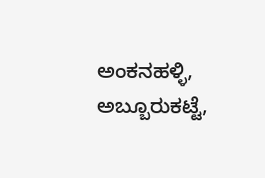ಅಂಕನಹಳ್ಳಿ, ಅಬ್ಬೂರುಕಟ್ಟೆ,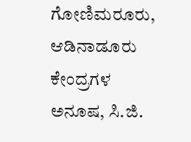ಗೋಣಿಮರೂರು, ಆಡಿನಾಡೂರು ಕೇಂದ್ರಗಳ ಅನೂಷ, ಸಿ.ಜಿ.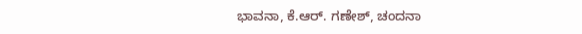ಭಾವನಾ, ಕೆ.ಆರ್. ಗಣೇಶ್, ಚಂದನಾ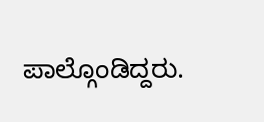ಪಾಲ್ಗೊಂಡಿದ್ದರು.